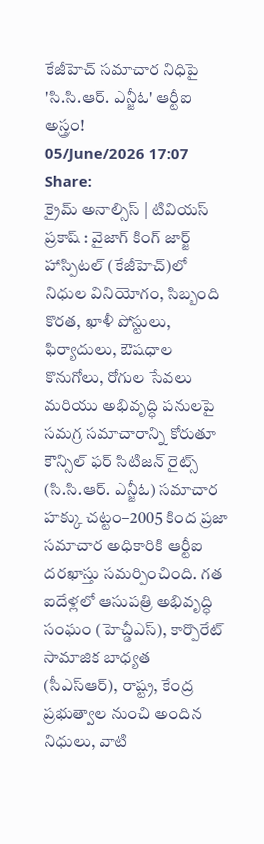కేజీహెచ్ సమాచార నిధిపై 'సి.సి.ఆర్. ఎన్జీఓ' ఆర్టీఐ అస్త్రం!
05/June/2026 17:07
Share:
క్రైమ్ అనాల్సిస్ | టివియస్ ప్రకాష్ : వైజాగ్ కింగ్ జార్జ్ హాస్పిటల్ (కేజీహెచ్)లో నిధుల వినియోగం, సిబ్బంది కొరత, ఖాళీ పోస్టులు, ఫిర్యాదులు, ఔషధాల కొనుగోలు, రోగుల సేవలు మరియు అభివృద్ధి పనులపై సమగ్ర సమాచారాన్ని కోరుతూ కౌన్సిల్ ఫర్ సిటిజన్ రైట్స్ (సి.సి.ఆర్. ఎన్జీఓ) సమాచార హక్కు చట్టం–2005 కింద ప్రజా సమాచార అధికారికి ఆర్టీఐ దరఖాస్తు సమర్పించింది. గత ఐదేళ్లలో ఆసుపత్రి అభివృద్ధి సంఘం (హెచ్డీఎస్), కార్పొరేట్ సామాజిక బాధ్యత (సీఎస్ఆర్), రాష్ట్ర, కేంద్ర ప్రభుత్వాల నుంచి అందిన నిధులు, వాటి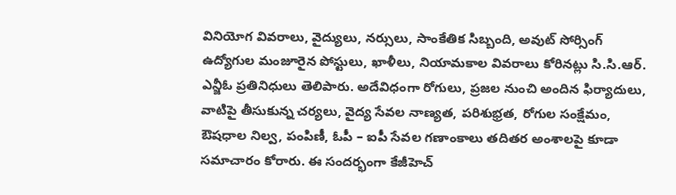వినియోగ వివరాలు, వైద్యులు, నర్సులు, సాంకేతిక సిబ్బంది, అవుట్ సోర్సింగ్ ఉద్యోగుల మంజూరైన పోస్టులు, ఖాళీలు, నియామకాల వివరాలు కోరినట్లు సి.సి.ఆర్. ఎన్జీఓ ప్రతినిధులు తెలిపారు. అదేవిధంగా రోగులు, ప్రజల నుంచి అందిన ఫిర్యాదులు, వాటిపై తీసుకున్న చర్యలు, వైద్య సేవల నాణ్యత, పరిశుభ్రత, రోగుల సంక్షేమం, ఔషధాల నిల్వ, పంపిణీ, ఓపీ – ఐపీ సేవల గణాంకాలు తదితర అంశాలపై కూడా సమాచారం కోరారు. ఈ సందర్భంగా కేజీహెచ్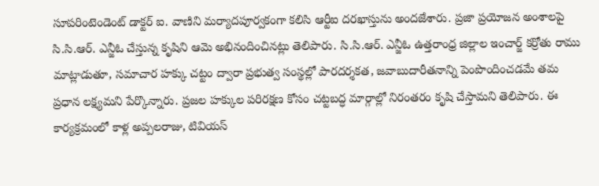సూపరింటెండెంట్ డాక్టర్ ఐ. వాణిని మర్యాదపూర్వకంగా కలిసి ఆర్టీఐ దరఖాస్తును అందజేశారు. ప్రజా ప్రయోజన అంశాలపై సి.సి.ఆర్. ఎన్జీఓ చేస్తున్న కృషిని ఆమె అభినందించినట్లు తెలిపారు. సి.సి.ఆర్. ఎన్జీఓ ఉత్తరాంధ్ర జిల్లాల ఇంచార్జ్ కర్రోతు రాము మాట్లాడుతూ, సమాచార హక్కు చట్టం ద్వారా ప్రభుత్వ సంస్థల్లో పారదర్శకత, జవాబుదారీతనాన్ని పెంపొందించడమే తమ ప్రధాన లక్ష్యమని పేర్కొన్నారు. ప్రజల హక్కుల పరిరక్షణ కోసం చట్టబద్ధ మార్గాల్లో నిరంతరం కృషి చేస్తామని తెలిపారు. ఈ కార్యక్రమంలో కాళ్ల అప్పలరాజు, టివియస్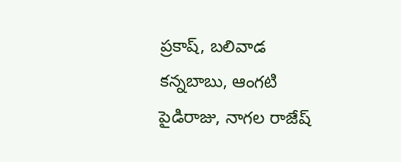ప్రకాష్, బలివాడ కన్నబాబు, ఆంగటి పైడిరాజు, నాగల రాజేష్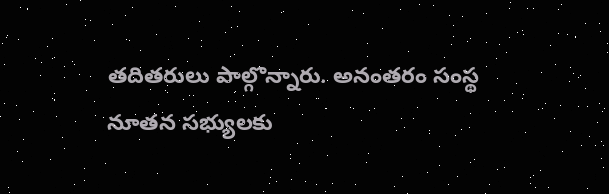తదితరులు పాల్గొన్నారు. అనంతరం సంస్థ నూతన సభ్యులకు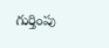గుర్తింపు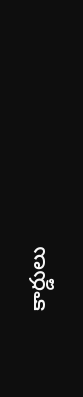కార్డులు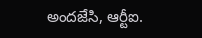అందజేసి, ఆర్టీఐ.